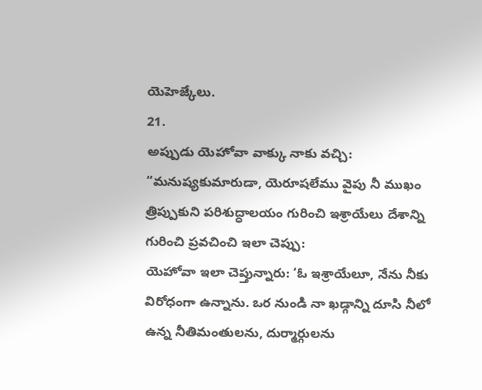యెహెజ్కేలు.
21.
అప్పుడు యెహోవా వాక్కు నాకు వచ్చి:
“మనుష్యకుమారుడా, యెరూషలేము వైపు నీ ముఖం త్రిప్పుకుని పరిశుద్ధాలయం గురించి ఇశ్రాయేలు దేశాన్ని గురించి ప్రవచించి ఇలా చెప్పు:
యెహోవా ఇలా చెప్తున్నారు: ‘ఓ ఇశ్రాయేలూ, నేను నీకు విరోధంగా ఉన్నాను. ఒర నుండి నా ఖడ్గాన్ని దూసి నీలో ఉన్న నీతిమంతులను, దుర్మార్గులను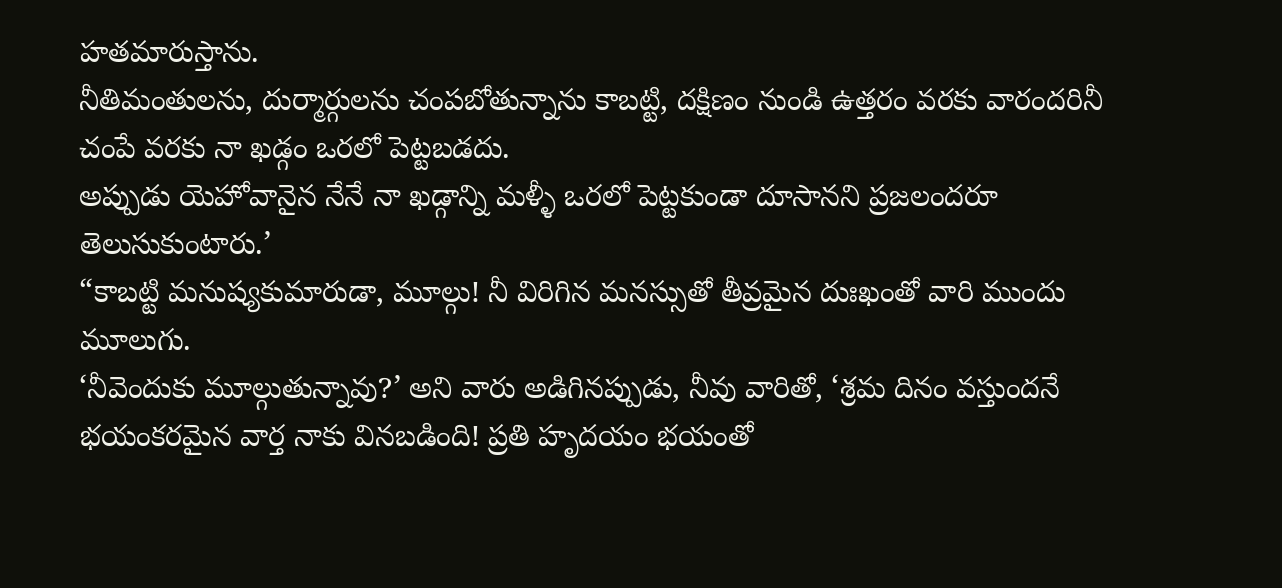హతమారుస్తాను.
నీతిమంతులను, దుర్మార్గులను చంపబోతున్నాను కాబట్టి, దక్షిణం నుండి ఉత్తరం వరకు వారందరినీ చంపే వరకు నా ఖడ్గం ఒరలో పెట్టబడదు.
అప్పుడు యెహోవానైన నేనే నా ఖడ్గాన్ని మళ్ళీ ఒరలో పెట్టకుండా దూసానని ప్రజలందరూ తెలుసుకుంటారు.’
“కాబట్టి మనుష్యకుమారుడా, మూల్గు! నీ విరిగిన మనస్సుతో తీవ్రమైన దుఃఖంతో వారి ముందు మూలుగు.
‘నీవెందుకు మూల్గుతున్నావు?’ అని వారు అడిగినప్పుడు, నీవు వారితో, ‘శ్రమ దినం వస్తుందనే భయంకరమైన వార్త నాకు వినబడింది! ప్రతి హృదయం భయంతో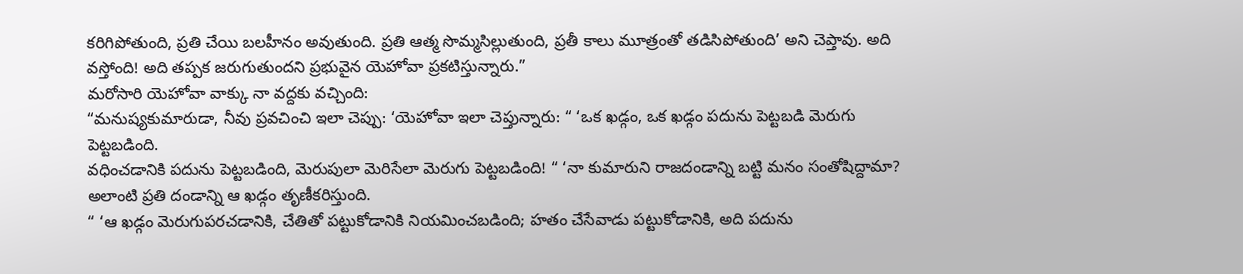కరిగిపోతుంది, ప్రతి చేయి బలహీనం అవుతుంది. ప్రతి ఆత్మ సొమ్మసిల్లుతుంది, ప్రతీ కాలు మూత్రంతో తడిసిపోతుంది’ అని చెప్తావు. అది వస్తోంది! అది తప్పక జరుగుతుందని ప్రభువైన యెహోవా ప్రకటిస్తున్నారు.”
మరోసారి యెహోవా వాక్కు నా వద్దకు వచ్చింది:
“మనుష్యకుమారుడా, నీవు ప్రవచించి ఇలా చెప్పు: ‘యెహోవా ఇలా చెప్తున్నారు: “ ‘ఒక ఖడ్గం, ఒక ఖడ్గం పదును పెట్టబడి మెరుగు పెట్టబడింది.
వధించడానికి పదును పెట్టబడింది, మెరుపులా మెరిసేలా మెరుగు పెట్టబడింది! “ ‘నా కుమారుని రాజదండాన్ని బట్టి మనం సంతోషిద్దామా? అలాంటి ప్రతి దండాన్ని ఆ ఖడ్గం తృణీకరిస్తుంది.
“ ‘ఆ ఖడ్గం మెరుగుపరచడానికి, చేతితో పట్టుకోడానికి నియమించబడింది; హతం చేసేవాడు పట్టుకోడానికి, అది పదును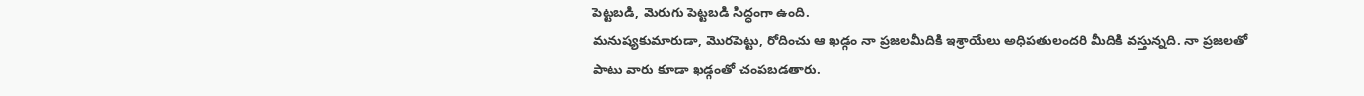పెట్టబడి, మెరుగు పెట్టబడి సిద్ధంగా ఉంది.
మనుష్యకుమారుడా, మొరపెట్టు, రోదించు ఆ ఖడ్గం నా ప్రజలమీదికి ఇశ్రాయేలు అధిపతులందరి మీదికి వస్తున్నది. నా ప్రజలతో పాటు వారు కూడా ఖడ్గంతో చంపబడతారు.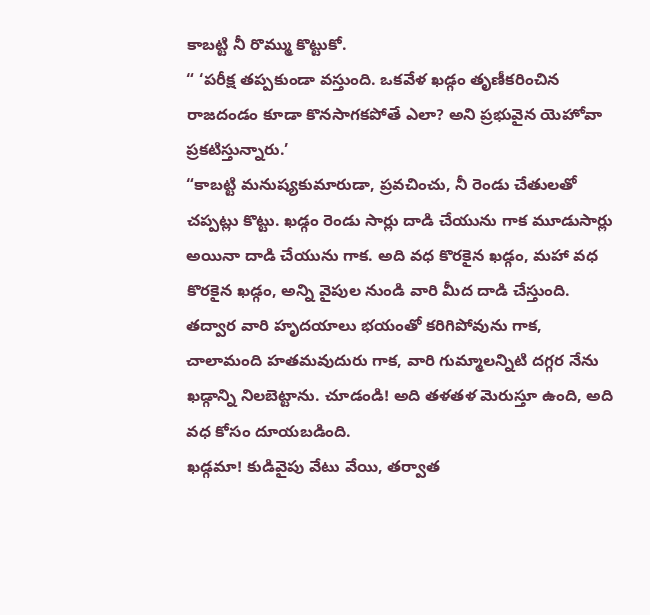కాబట్టి నీ రొమ్ము కొట్టుకో.
“ ‘పరీక్ష తప్పకుండా వస్తుంది. ఒకవేళ ఖడ్గం తృణీకరించిన రాజదండం కూడా కొనసాగకపోతే ఎలా? అని ప్రభువైన యెహోవా ప్రకటిస్తున్నారు.’
“కాబట్టి మనుష్యకుమారుడా, ప్రవచించు, నీ రెండు చేతులతో చప్పట్లు కొట్టు. ఖడ్గం రెండు సార్లు దాడి చేయును గాక మూడుసార్లు అయినా దాడి చేయును గాక. అది వధ కొరకైన ఖడ్గం, మహా వధ కొరకైన ఖడ్గం, అన్ని వైపుల నుండి వారి మీద దాడి చేస్తుంది.
తద్వార వారి హృదయాలు భయంతో కరిగిపోవును గాక, చాలామంది హతమవుదురు గాక, వారి గుమ్మాలన్నిటి దగ్గర నేను ఖడ్గాన్ని నిలబెట్టాను. చూడండి! అది తళతళ మెరుస్తూ ఉంది, అది వధ కోసం దూయబడింది.
ఖడ్గమా! కుడివైపు వేటు వేయి, తర్వాత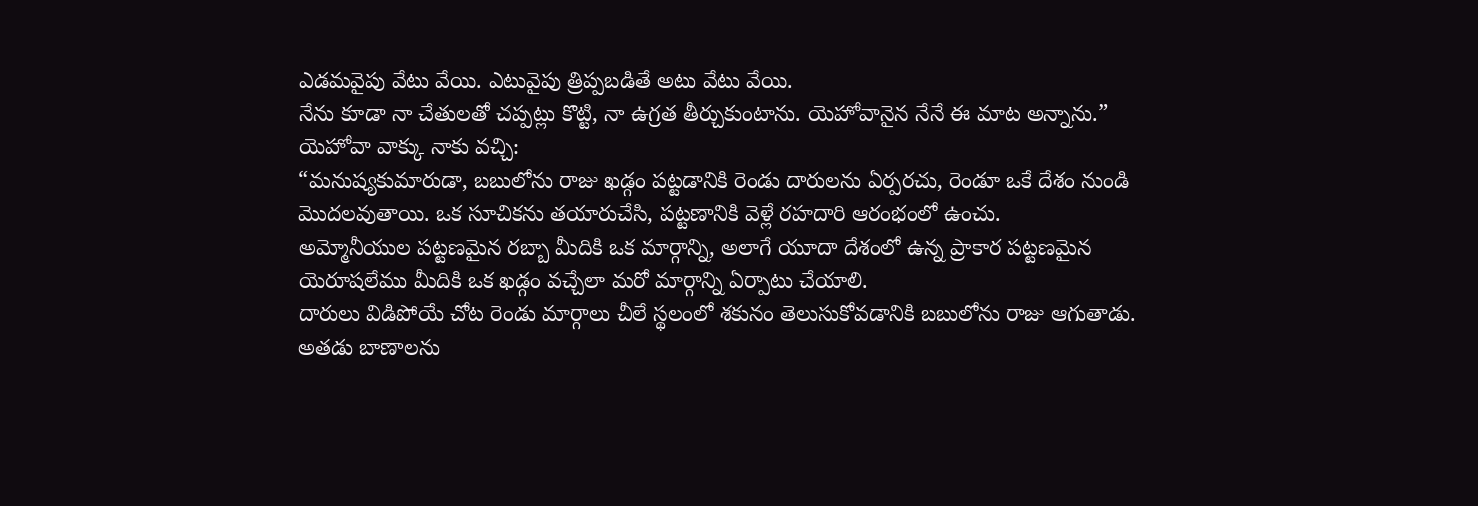ఎడమవైపు వేటు వేయి. ఎటువైపు త్రిప్పబడితే అటు వేటు వేయి.
నేను కూడా నా చేతులతో చప్పట్లు కొట్టి, నా ఉగ్రత తీర్చుకుంటాను. యెహోవానైన నేనే ఈ మాట అన్నాను.”
యెహోవా వాక్కు నాకు వచ్చి:
“మనుష్యకుమారుడా, బబులోను రాజు ఖడ్గం పట్టడానికి రెండు దారులను ఏర్పరచు, రెండూ ఒకే దేశం నుండి మొదలవుతాయి. ఒక సూచికను తయారుచేసి, పట్టణానికి వెళ్లే రహదారి ఆరంభంలో ఉంచు.
అమ్మోనీయుల పట్టణమైన రబ్బా మీదికి ఒక మార్గాన్ని, అలాగే యూదా దేశంలో ఉన్న ప్రాకార పట్టణమైన యెరూషలేము మీదికి ఒక ఖడ్గం వచ్చేలా మరో మార్గాన్ని ఏర్పాటు చేయాలి.
దారులు విడిపోయే చోట రెండు మార్గాలు చీలే స్థలంలో శకునం తెలుసుకోవడానికి బబులోను రాజు ఆగుతాడు. అతడు బాణాలను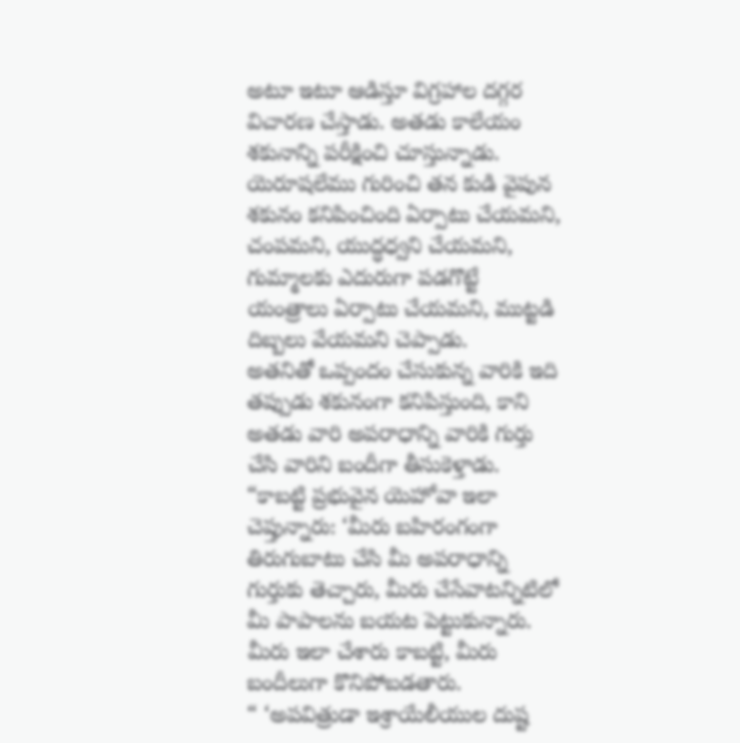అటూ ఇటూ ఆడిస్తూ విగ్రహాల దగ్గర విచారణ చేస్తాడు. అతడు కాలేయం శకునాన్ని పరీక్షించి చూస్తున్నాడు.
యెరూషలేము గురించి తన కుడి వైపున శకునం కనిపించింది ఏర్పాటు చేయమని, చంపమని, యుద్ధధ్వని చేయమని, గుమ్మాలకు ఎదురుగా పడగొట్టే యంత్రాలు ఏర్పాటు చేయమని, ముట్టడి దిబ్బలు వేయమని చెప్పాడు.
అతనితో ఒప్పందం చేసుకున్న వారికి ఇది తప్పుడు శకునంగా కనిపిస్తుంది, కాని అతడు వారి అపరాధాన్ని వారికి గుర్తు చేసి వారిని బందీగా తీసుకెళ్తాడు.
“కాబట్టి ప్రభువైన యెహోవా ఇలా చెప్తున్నారు: ‘మీరు బహిరంగంగా తిరుగుబాటు చేసి మీ అపరాధాన్ని గుర్తుకు తెచ్చారు, మీరు చేసేవాటన్నిటిలో మీ పాపాలను బయట పెట్టుకున్నారు. మీరు ఇలా చేశారు కాబట్టి, మీరు బందీలుగా కొనిపోబడతారు.
“ ‘అపవిత్రుడా ఇశ్రాయేలీయుల దుష్ట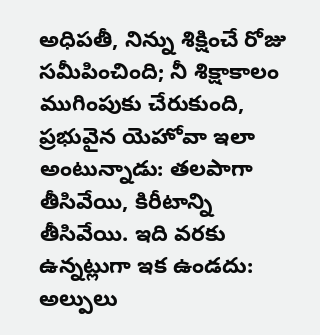అధిపతీ, నిన్ను శిక్షించే రోజు సమీపించింది; నీ శిక్షాకాలం ముగింపుకు చేరుకుంది,
ప్రభువైన యెహోవా ఇలా అంటున్నాడు: తలపాగా తీసివేయి, కిరీటాన్ని తీసివేయి. ఇది వరకు ఉన్నట్లుగా ఇక ఉండదు: అల్పులు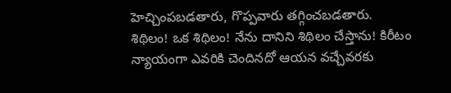హెచ్చింపబడతారు, గొప్పవారు తగ్గించబడతారు.
శిథిలం! ఒక శిథిలం! నేను దానిని శిథిలం చేస్తాను! కిరీటం న్యాయంగా ఎవరికి చెందినదో ఆయన వచ్చేవరకు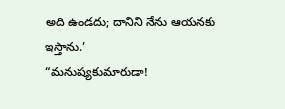అది ఉండదు; దానిని నేను ఆయనకు ఇస్తాను.’
“మనుష్యకుమారుడా!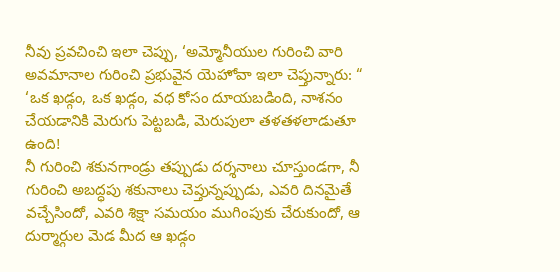నీవు ప్రవచించి ఇలా చెప్పు, ‘అమ్మోనీయుల గురించి వారి అవమానాల గురించి ప్రభువైన యెహోవా ఇలా చెప్తున్నారు: “ ‘ఒక ఖడ్గం, ఒక ఖడ్గం, వధ కోసం దూయబడింది, నాశనం చేయడానికి మెరుగు పెట్టబడి, మెరుపులా తళతళలాడుతూ ఉంది!
నీ గురించి శకునగాండ్రు తప్పుడు దర్శనాలు చూస్తుండగా, నీ గురించి అబద్ధపు శకునాలు చెప్తున్నప్పుడు, ఎవరి దినమైతే వచ్చేసిందో, ఎవరి శిక్షా సమయం ముగింపుకు చేరుకుందో, ఆ దుర్మార్గుల మెడ మీద ఆ ఖడ్గం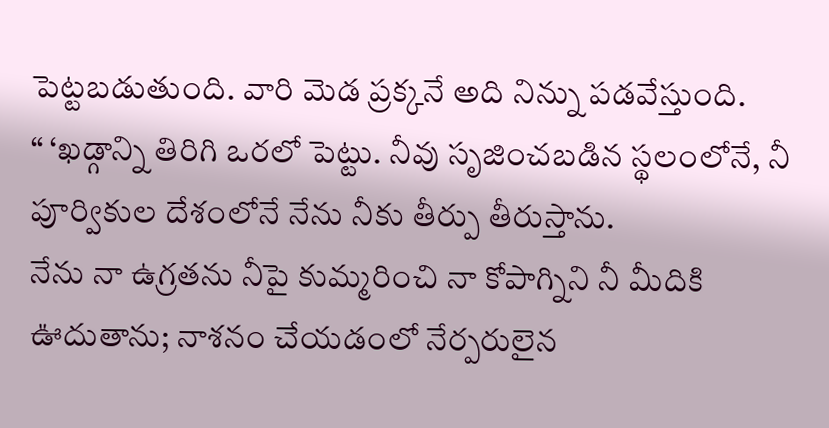పెట్టబడుతుంది. వారి మెడ ప్రక్కనే అది నిన్ను పడవేస్తుంది.
“ ‘ఖడ్గాన్ని తిరిగి ఒరలో పెట్టు. నీవు సృజించబడిన స్థలంలోనే, నీ పూర్వికుల దేశంలోనే నేను నీకు తీర్పు తీరుస్తాను.
నేను నా ఉగ్రతను నీపై కుమ్మరించి నా కోపాగ్నిని నీ మీదికి ఊదుతాను; నాశనం చేయడంలో నేర్పరులైన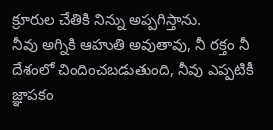క్రూరుల చేతికి నిన్ను అప్పగిస్తాను.
నీవు అగ్నికి ఆహుతి అవుతావు, నీ రక్తం నీ దేశంలో చిందించబడుతుంది, నీవు ఎప్పటికీ జ్ఞాపకం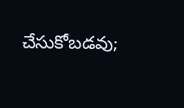చేసుకోబడవు;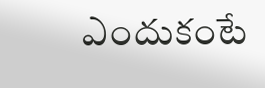ఎందుకంటే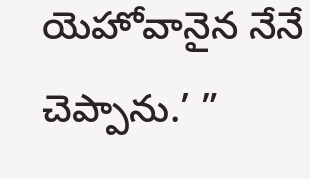యెహోవానైన నేనే చెప్పాను.’ ”